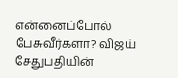என்னைப்போல் பேசுவீர்களா? விஜய் சேதுபதியின்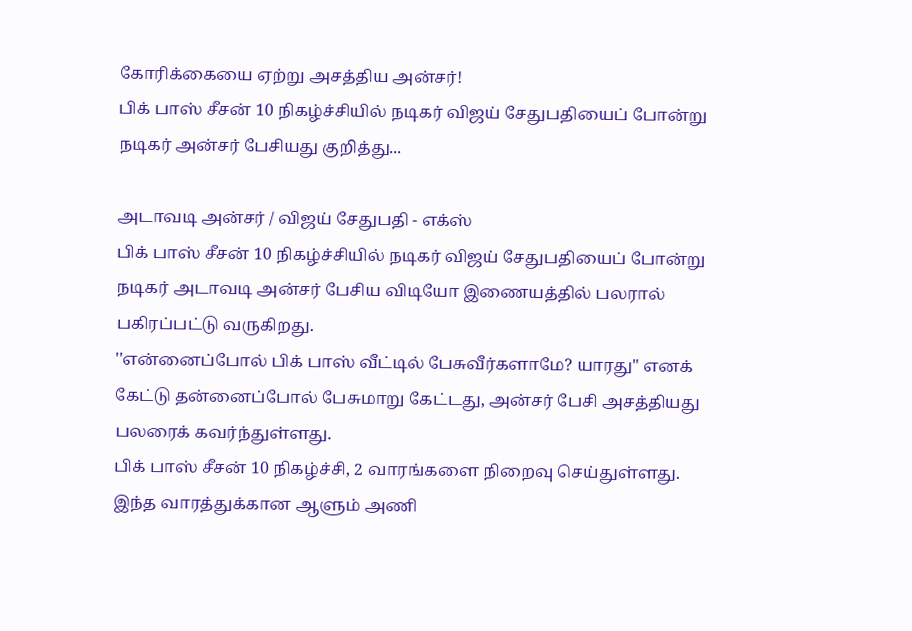கோரிக்கையை ஏற்று அசத்திய அன்சர்!
பிக் பாஸ் சீசன் 10 நிகழ்ச்சியில் நடிகர் விஜய் சேதுபதியைப் போன்று நடிகர் அன்சர் பேசியது குறித்து...

அடாவடி அன்சர் / விஜய் சேதுபதி - எக்ஸ்
பிக் பாஸ் சீசன் 10 நிகழ்ச்சியில் நடிகர் விஜய் சேதுபதியைப் போன்று நடிகர் அடாவடி அன்சர் பேசிய விடியோ இணையத்தில் பலரால் பகிரப்பட்டு வருகிறது.
''என்னைப்போல் பிக் பாஸ் வீட்டில் பேசுவீர்களாமே? யாரது'' எனக் கேட்டு தன்னைப்போல் பேசுமாறு கேட்டது, அன்சர் பேசி அசத்தியது பலரைக் கவர்ந்துள்ளது.
பிக் பாஸ் சீசன் 10 நிகழ்ச்சி, 2 வாரங்களை நிறைவு செய்துள்ளது. இந்த வாரத்துக்கான ஆளும் அணி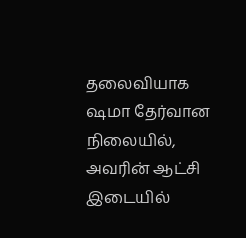தலைவியாக ஷமா தேர்வான நிலையில், அவரின் ஆட்சி இடையில்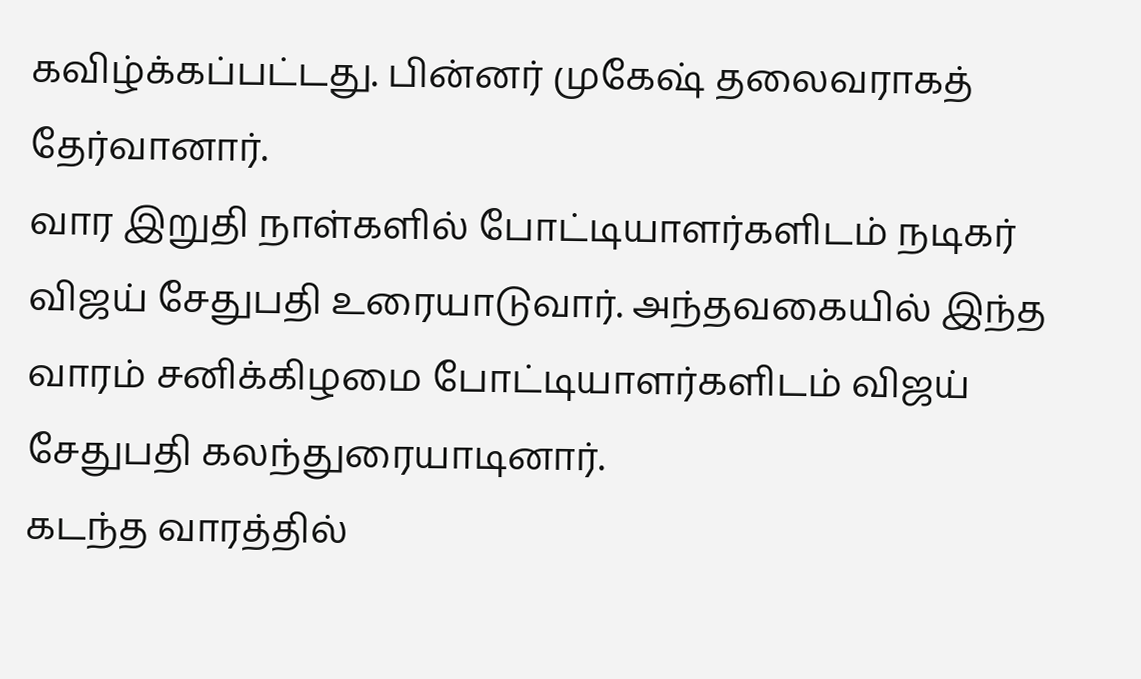கவிழ்க்கப்பட்டது. பின்னர் முகேஷ் தலைவராகத் தேர்வானார்.
வார இறுதி நாள்களில் போட்டியாளர்களிடம் நடிகர் விஜய் சேதுபதி உரையாடுவார். அந்தவகையில் இந்த வாரம் சனிக்கிழமை போட்டியாளர்களிடம் விஜய் சேதுபதி கலந்துரையாடினார்.
கடந்த வாரத்தில்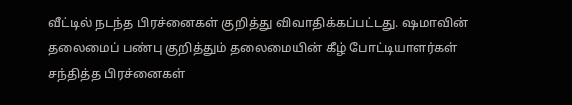வீட்டில் நடந்த பிரச்னைகள் குறித்து விவாதிக்கப்பட்டது. ஷமாவின் தலைமைப் பண்பு குறித்தும் தலைமையின் கீழ் போட்டியாளர்கள் சந்தித்த பிரச்னைகள்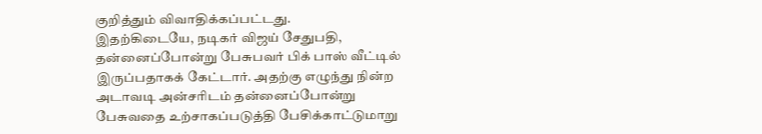குறித்தும் விவாதிக்கப்பட்டது.
இதற்கிடையே, நடிகர் விஜய் சேதுபதி, தன்னைப்போன்று பேசுபவர் பிக் பாஸ் வீட்டில் இருப்பதாகக் கேட்டார். அதற்கு எழுந்து நின்ற அடாவடி அன்சரிடம் தன்னைப்போன்று பேசுவதை உற்சாகப்படுத்தி பேசிக்காட்டுமாறு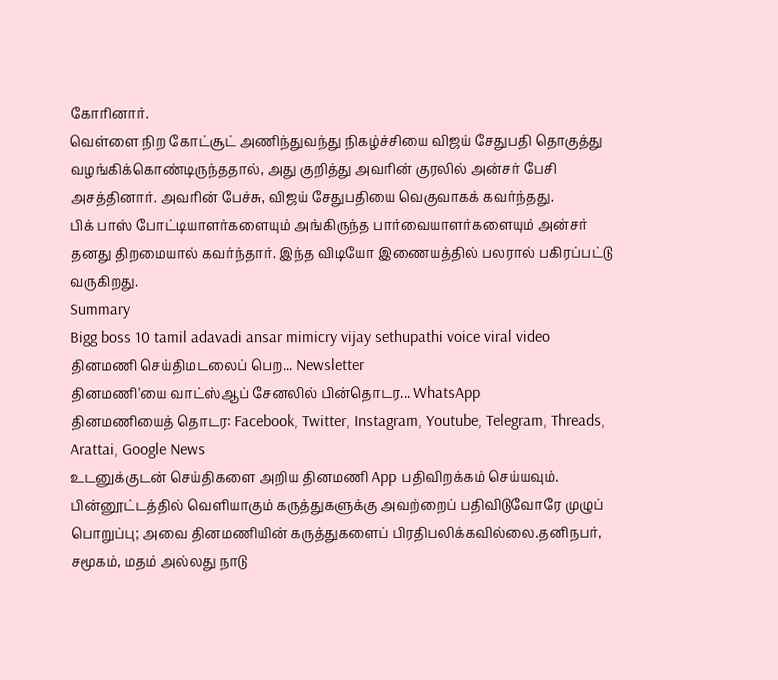கோரினார்.
வெள்ளை நிற கோட்சூட் அணிந்துவந்து நிகழ்ச்சியை விஜய் சேதுபதி தொகுத்து வழங்கிக்கொண்டிருந்ததால், அது குறித்து அவரின் குரலில் அன்சர் பேசி அசத்தினார். அவரின் பேச்சு, விஜய் சேதுபதியை வெகுவாகக் கவர்ந்தது.
பிக் பாஸ் போட்டியாளர்களையும் அங்கிருந்த பார்வையாளர்களையும் அன்சர் தனது திறமையால் கவர்ந்தார். இந்த விடியோ இணையத்தில் பலரால் பகிரப்பட்டு வருகிறது.
Summary
Bigg boss 10 tamil adavadi ansar mimicry vijay sethupathi voice viral video
தினமணி செய்திமடலைப் பெற... Newsletter
தினமணி'யை வாட்ஸ்ஆப் சேனலில் பின்தொடர... WhatsApp
தினமணியைத் தொடர: Facebook, Twitter, Instagram, Youtube, Telegram, Threads, Arattai, Google News
உடனுக்குடன் செய்திகளை அறிய தினமணி App பதிவிறக்கம் செய்யவும்.
பின்னூட்டத்தில் வெளியாகும் கருத்துகளுக்கு அவற்றைப் பதிவிடுவோரே முழுப் பொறுப்பு; அவை தினமணியின் கருத்துகளைப் பிரதிபலிக்கவில்லை.தனிநபர், சமூகம், மதம் அல்லது நாடு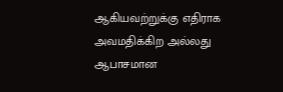ஆகியவற்றுக்கு எதிராக அவமதிக்கிற அல்லது ஆபாசமான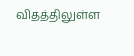விதத்திலுள்ள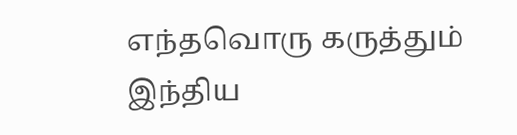எந்தவொரு கருத்தும் இந்திய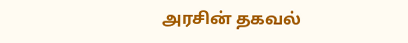அரசின் தகவல்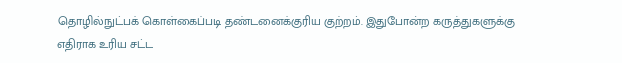தொழில்நுட்பக் கொள்கைப்படி தண்டனைக்குரிய குற்றம். இதுபோன்ற கருத்துகளுக்கு எதிராக உரிய சட்ட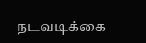நடவடிக்கை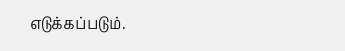எடுக்கப்படும்.